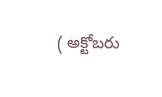( అక్టోబరు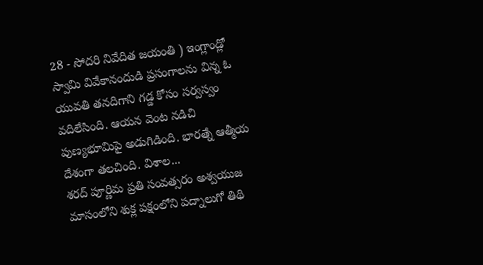28 - సోదరి నివేదిత జయంతి ) ఇంగ్లాండ్లో స్వామి వివేకానందుడి ప్రసంగాలను విన్న ఓ యువతి తనదిగాని గడ్డ కోసం సర్వస్వం వదిలేసింది. ఆయన వెంట నడిచి పుణ్యభూమిపై అడుగిడింది. భారత్నే ఆత్మీయ దేశంగా తలచింది. విశాల...
శరద్ పూర్ణిమ ప్రతి సంవత్సరం అశ్వయుజ మాసంలోని శుక్ల పక్షంలోని పద్నాలుగో తిథి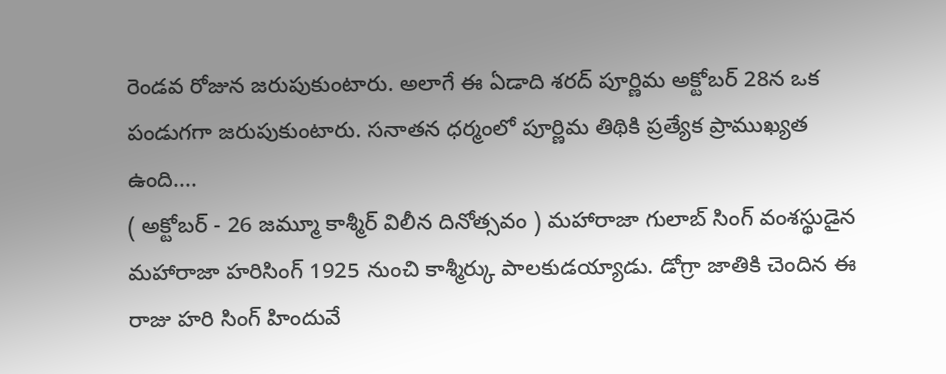రెండవ రోజున జరుపుకుంటారు. అలాగే ఈ ఏడాది శరద్ పూర్ణిమ అక్టోబర్ 28న ఒక పండుగగా జరుపుకుంటారు. సనాతన ధర్మంలో పూర్ణిమ తిథికి ప్రత్యేక ప్రాముఖ్యత ఉంది....
( అక్టోబర్ - 26 జమ్మూ కాశ్మీర్ విలీన దినోత్సవం ) మహారాజా గులాబ్ సింగ్ వంశస్థుడైన మహారాజా హరిసింగ్ 1925 నుంచి కాశ్మీర్కు పాలకుడయ్యాడు. డోగ్రా జాతికి చెందిన ఈ రాజు హరి సింగ్ హిందువే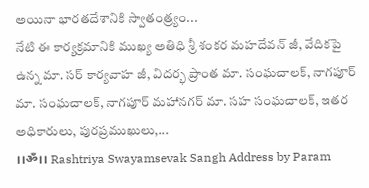అయినా భారతదేశానికి స్వాతంత్ర్యం...
నేటి ఈ కార్యక్రమానికి ముఖ్య అతిధి శ్రీ శంకర మహదేవన్ జీ, వేదికపై ఉన్న మా. సర్ కార్యవాహ జీ, విదర్భ ప్రాంత మా. సంఘచాలక్, నాగపూర్ మా. సంఘచాలక్, నాగపూర్ మహానగర్ మా. సహ సంఘచాలక్, ఇతర అధికారులు, పురప్రముఖులు,...
।।ॐ।। Rashtriya Swayamsevak Sangh Address by Param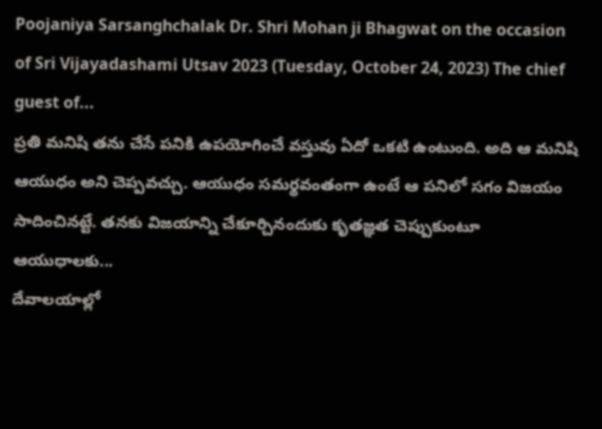Poojaniya Sarsanghchalak Dr. Shri Mohan ji Bhagwat on the occasion of Sri Vijayadashami Utsav 2023 (Tuesday, October 24, 2023) The chief guest of...
ప్రతి మనిషి తను చేసే పనికి ఉపయోగించే వస్తువు ఏదో ఒకటి ఉంటుంది. అది ఆ మనిషి ఆయుధం అని చెప్పవచ్చు. ఆయుధం సమర్థవంతంగా ఉంటే ఆ పనిలో సగం విజయం సాదించినట్టే. తనకు విజయాన్ని చేకూర్చినందుకు కృతజ్ఞత చెప్పుకుంటూ ఆయుధాలకు...
దేవాలయాల్లో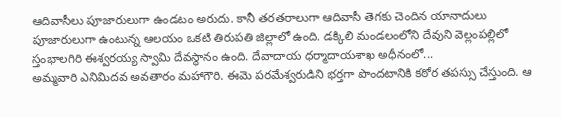ఆదివాసీలు పూజారులుగా ఉండటం అరుదు. కానీ తరతరాలుగా ఆదివాసీ తెగకు చెందిన యానాదులు పూజారులుగా ఉంటున్న ఆలయం ఒకటి తిరుపతి జిల్లాలో ఉంది. డక్కిలి మండలంలోని దేవుని వెల్లంపల్లిలో స్తంభాలగిరి ఈశ్వరయ్య స్వామి దేవస్థానం ఉంది. దేవాదాయ ధర్మాదాయశాఖ అధీనంలో...
అమ్మవారి ఎనిమిదవ అవతారం మహాగౌరి. ఈమె పరమేశ్వరుడిని భర్తగా పొందటానికి కఠోర తపస్సు చేస్తుంది. ఆ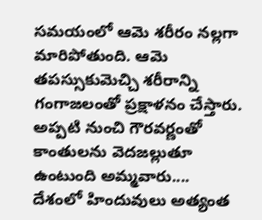సమయంలో ఆమె శరీరం నల్లగా మారిపోతుంది. ఆమె తపస్సుకుమెచ్చి శరీరాన్ని గంగాజలంతో ప్రక్షాళనం చేస్తారు. అప్పటి నుంచి గౌరవర్ణంతో కాంతులను వెదజల్లుతూ ఉంటుంది అమ్మవారు....
దేశంలో హిందువులు అత్యంత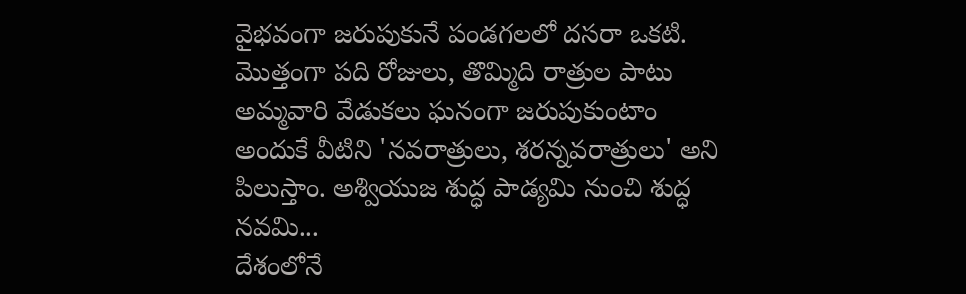వైభవంగా జరుపుకునే పండగలలో దసరా ఒకటి. మొత్తంగా పది రోజులు, తొమ్మిది రాత్రుల పాటు అమ్మవారి వేడుకలు ఘనంగా జరుపుకుంటాం అందుకే వీటిని 'నవరాత్రులు, శరన్నవరాత్రులు' అని పిలుస్తాం. అశ్వియుజ శుద్ధ పాడ్యమి నుంచి శుద్ధ నవమి...
దేశంలోనే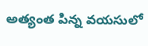అత్యంత పిన్న వయసులో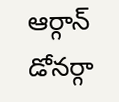ఆర్గాన్ డోనర్గా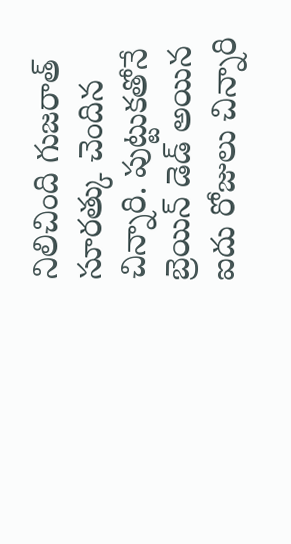నిలిచింది గుజరాత్ సూరత్కు చెందిన చిన్నారి. పుట్టుకతోనే బ్రెయిన్ డెడ్ అయిన ఐదు రోజులు చిన్నారి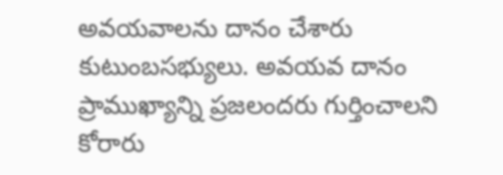అవయవాలను దానం చేశారు కుటుంబసభ్యులు. అవయవ దానం ప్రాముఖ్యాన్ని ప్రజలందరు గుర్తించాలని కోరారు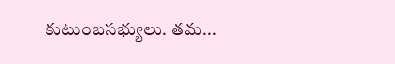కుటుంబసభ్యులు. తమ...